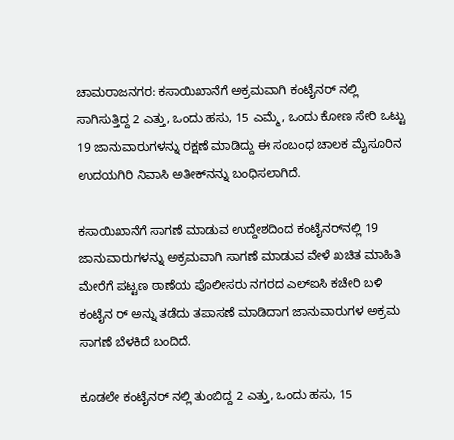ಚಾಮರಾಜನಗರ: ಕಸಾಯಿಖಾನೆಗೆ ಅಕ್ರಮವಾಗಿ ಕಂಟೈನರ್ ನಲ್ಲಿ ಸಾಗಿಸುತ್ತಿದ್ದ 2 ಎತ್ತು, ಒಂದು ಹಸು, 15 ಎಮ್ಮೆ, ಒಂದು ಕೋಣ ಸೇರಿ ಒಟ್ಟು 19 ಜಾನುವಾರುಗಳನ್ನು ರಕ್ಷಣೆ ಮಾಡಿದ್ದು ಈ ಸಂಬಂಧ ಚಾಲಕ ಮೈಸೂರಿನ ಉದಯಗಿರಿ ನಿವಾಸಿ ಅತೀಕ್‌ನನ್ನು ಬಂಧಿಸಲಾಗಿದೆ.

ಕಸಾಯಿಖಾನೆಗೆ ಸಾಗಣೆ ಮಾಡುವ ಉದ್ದೇಶದಿಂದ ಕಂಟೈನರ್‌ನಲ್ಲಿ 19 ಜಾನುವಾರುಗಳನ್ನು ಅಕ್ರಮವಾಗಿ ಸಾಗಣೆ ಮಾಡುವ ವೇಳೆ ಖಚಿತ ಮಾಹಿತಿ ಮೇರೆಗೆ ಪಟ್ಟಣ ಠಾಣೆಯ ಪೊಲೀಸರು ನಗರದ ಎಲ್‌ಐಸಿ ಕಚೇರಿ ಬಳಿ ಕಂಟೈನ ‌ರ್ ಅನ್ನು ತಡೆದು ತಪಾಸಣೆ ಮಾಡಿದಾಗ ಜಾನುವಾರುಗಳ ಅಕ್ರಮ ಸಾಗಣೆ ಬೆಳಕಿದೆ ಬಂದಿದೆ.

ಕೂಡಲೇ ಕಂಟೈನರ್ ನಲ್ಲಿ ತುಂಬಿದ್ದ 2 ಎತ್ತು, ಒಂದು ಹಸು, 15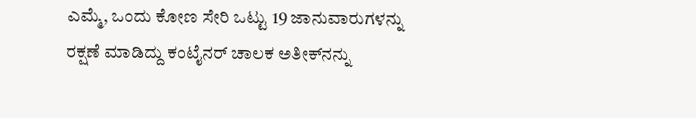ಎಮ್ಮೆ, ಒಂದು ಕೋಣ ಸೇರಿ ಒಟ್ಟು 19 ಜಾನುವಾರುಗಳನ್ನು ರಕ್ಷಣೆ ಮಾಡಿದ್ದು ಕಂಟೈನರ್ ಚಾಲಕ ಅತೀಕ್‌ನನ್ನು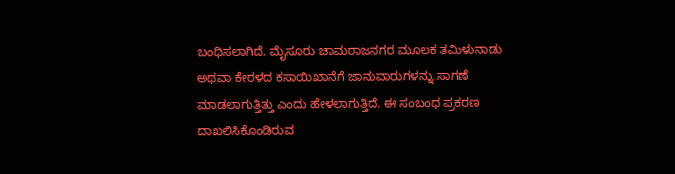ಬಂಧಿಸಲಾಗಿದೆ. ಮೈಸೂರು ಚಾಮರಾಜನಗರ ಮೂಲಕ ತಮಿಳುನಾಡು ಅಥವಾ ಕೇರಳದ ಕಸಾಯಿಖಾನೆಗೆ ಜಾನುವಾರುಗಳನ್ನು ಸಾಗಣೆ ಮಾಡಲಾಗುತ್ತಿತ್ತು ಎಂದು ಹೇಳಲಾಗುತ್ತಿದೆ. ಈ ಸಂಬಂಧ ಪ್ರಕರಣ ದಾಖಲಿಸಿಕೊಂಡಿರುವ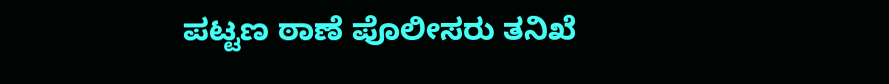ಪಟ್ಟಣ ಠಾಣೆ ಪೊಲೀಸರು ತನಿಖೆ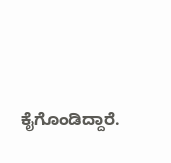ಕೈಗೊಂಡಿದ್ದಾರೆ.